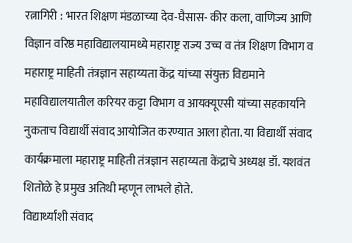रत्नागिरी : भारत शिक्षण मंडळाच्या देव-घैसास- कीर कला, वाणिज्य आणि विज्ञान वरिष्ठ महाविद्यालयामध्ये महाराष्ट्र राज्य उच्च व तंत्र शिक्षण विभाग व महाराष्ट्र माहिती तंत्रज्ञान सहाय्यता केंद्र यांच्या संयुक्त विद्यमाने महाविद्यालयातील करियर कट्टा विभाग व आयक्यूएसी यांच्या सहकार्याने नुकताच विद्यार्थी संवाद आयोजित करण्यात आला होता. या विद्यार्थी संवाद कार्यक्रमाला महाराष्ट्र माहिती तंत्रज्ञान सहाय्यता केंद्राचे अध्यक्ष डॉ. यशवंत शितोळे हे प्रमुख अतिथी म्हणून लाभले होते.
विद्यार्थ्यांशी संवाद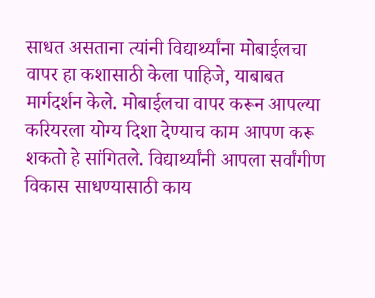साधत असताना त्यांनी विद्यार्थ्यांना मोबाईलचा वापर हा कशासाठी केला पाहिजे, याबाबत मार्गदर्शन केले. मोबाईलचा वापर करून आपल्या करियरला योग्य दिशा देण्याच काम आपण करू शकतो हे सांगितले. विद्यार्थ्यांनी आपला सर्वांगीण विकास साधण्यासाठी काय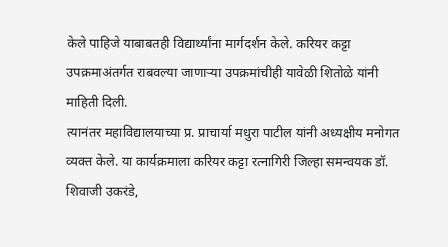केले पाहिजे याबाबतही विद्यार्थ्यांना मार्गदर्शन केले. करियर कट्टा उपक्रमाअंतर्गत राबवल्या जाणाऱ्या उपक्रमांचीही यावेळी शितोळे यांनी माहिती दिली.
त्यानंतर महाविद्यालयाच्या प्र. प्राचार्या मधुरा पाटील यांनी अध्यक्षीय मनोगत व्यक्त केले. या कार्यक्रमाला करियर कट्टा रत्नागिरी जिल्हा समन्वयक डॉ. शिवाजी उकरंडे,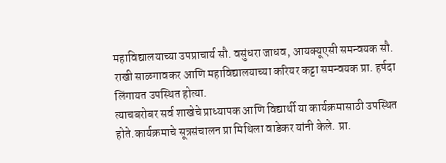महाविद्यालयाच्या उपप्राचार्य सौ. वसुंधरा जाधव, आयक्यूएसी समन्वयक सौ. राखी साळगावकर आणि महाविद्यालयाच्या करियर कट्टा समन्वयक प्रा. हर्षदा लिंगायत उपस्थित होत्या.
त्याचबरोबर सर्व शाखेचे प्राध्यापक आणि विद्यार्थी या कार्यक्रमासाठी उपस्थित होते.कार्यक्रमाचे सूत्रसंचालन प्रा मिथिला वाडेकर यांनी केले. प्रा.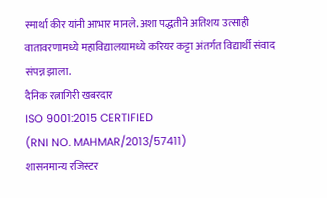स्मार्था कीर यांनी आभार मानले. अशा पद्धतीने अतिशय उत्साही वातावरणामध्ये महाविद्यालयामध्ये करियर कट्टा अंतर्गत विद्यार्थी संवाद संपन्न झाला.
दैनिक रत्नागिरी खबरदार
ISO 9001:2015 CERTIFIED
(RNI NO. MAHMAR/2013/57411)
शासनमान्य रजिस्टर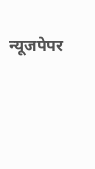न्यूजपेपर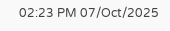02:23 PM 07/Oct/2025